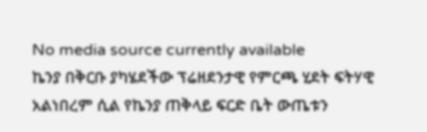No media source currently available
ኬንያ በቅርቡ ያካሄደችው ፕሬዘደንታዊ የምርጫ ሂደት ፍትሃዊ አልነበረም ሲል የኬንያ ጠቅላይ ፍርድ ቤት ውጤቱን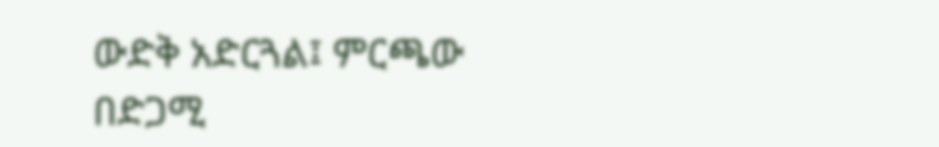ውድቅ አድርጓል፤ ምርጫው በድጋሚ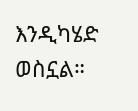እንዲካሄድ ወስኗል።